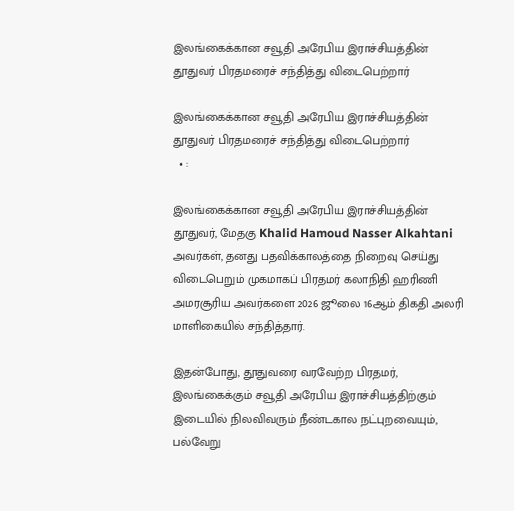இலங்கைக்கான சவூதி அரேபிய இராச்சியத்தின் தூதுவர் பிரதமரைச் சந்தித்து விடைபெற்றார்

இலங்கைக்கான சவூதி அரேபிய இராச்சியத்தின் தூதுவர் பிரதமரைச் சந்தித்து விடைபெற்றார்
  • :

இலங்கைக்கான சவூதி அரேபிய இராச்சியத்தின் தூதுவர், மேதகு Khalid Hamoud Nasser Alkahtani அவர்கள், தனது பதவிக்காலத்தை நிறைவு செய்து விடைபெறும் முகமாகப் பிரதமர் கலாநிதி ஹரிணி அமரசூரிய அவர்களை 2026 ஜூலை 16ஆம் திகதி அலரி மாளிகையில் சந்தித்தார்.

இதன்போது, தூதுவரை வரவேற்ற பிரதமர், இலங்கைக்கும் சவூதி அரேபிய இராச்சியத்திற்கும் இடையில் நிலவிவரும் நீண்டகால நட்புறவையும், பல்வேறு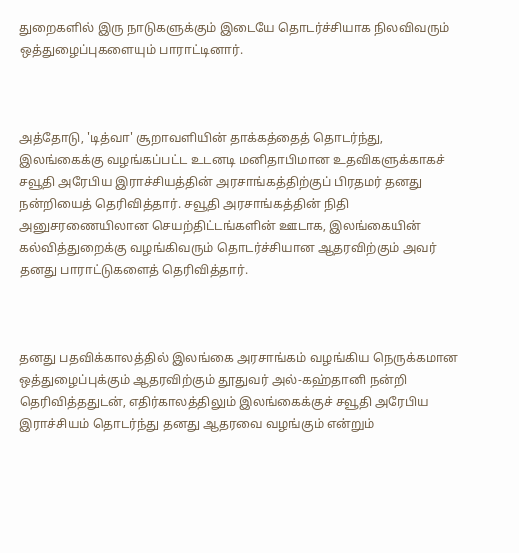துறைகளில் இரு நாடுகளுக்கும் இடையே தொடர்ச்சியாக நிலவிவரும் ஒத்துழைப்புகளையும் பாராட்டினார்.



அத்தோடு, 'டித்வா' சூறாவளியின் தாக்கத்தைத் தொடர்ந்து, இலங்கைக்கு வழங்கப்பட்ட உடனடி மனிதாபிமான உதவிகளுக்காகச் சவூதி அரேபிய இராச்சியத்தின் அரசாங்கத்திற்குப் பிரதமர் தனது நன்றியைத் தெரிவித்தார். சவூதி அரசாங்கத்தின் நிதி அனுசரணையிலான செயற்திட்டங்களின் ஊடாக, இலங்கையின் கல்வித்துறைக்கு வழங்கிவரும் தொடர்ச்சியான ஆதரவிற்கும் அவர் தனது பாராட்டுகளைத் தெரிவித்தார்.



தனது பதவிக்காலத்தில் இலங்கை அரசாங்கம் வழங்கிய நெருக்கமான ஒத்துழைப்புக்கும் ஆதரவிற்கும் தூதுவர் அல்-கஹ்தானி நன்றி தெரிவித்ததுடன், எதிர்காலத்திலும் இலங்கைக்குச் சவூதி அரேபிய இராச்சியம் தொடர்ந்து தனது ஆதரவை வழங்கும் என்றும்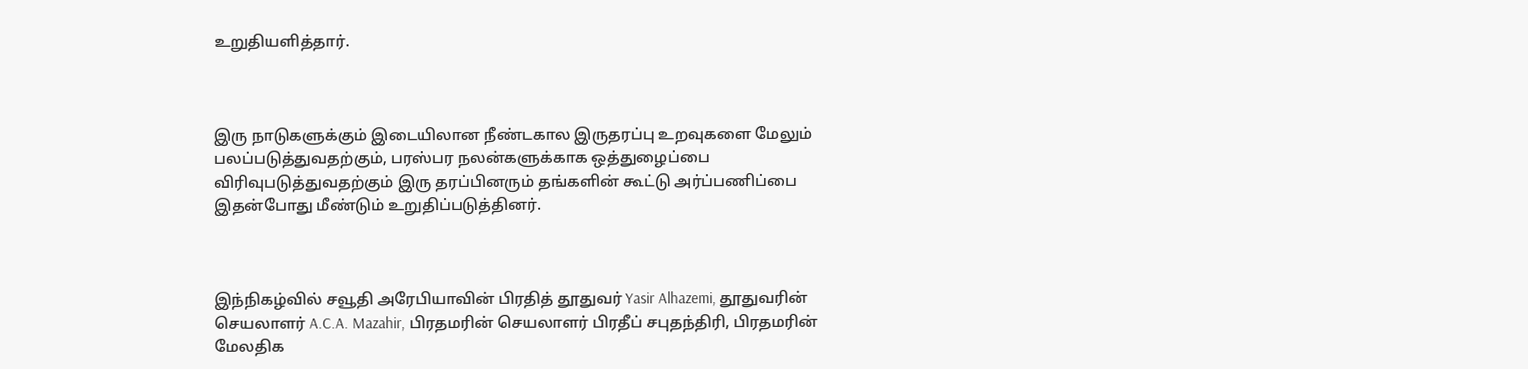உறுதியளித்தார்.



இரு நாடுகளுக்கும் இடையிலான நீண்டகால இருதரப்பு உறவுகளை மேலும் பலப்படுத்துவதற்கும், பரஸ்பர நலன்களுக்காக ஒத்துழைப்பை விரிவுபடுத்துவதற்கும் இரு தரப்பினரும் தங்களின் கூட்டு அர்ப்பணிப்பை இதன்போது மீண்டும் உறுதிப்படுத்தினர்.



இந்நிகழ்வில் சவூதி அரேபியாவின் பிரதித் தூதுவர் Yasir Alhazemi, தூதுவரின் செயலாளர் A.C.A. Mazahir, பிரதமரின் செயலாளர் பிரதீப் சபுதந்திரி, பிரதமரின் மேலதிக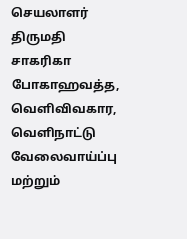செயலாளர் திருமதி சாகரிகா போகாஹவத்த, வெளிவிவகார, வெளிநாட்டு வேலைவாய்ப்பு மற்றும்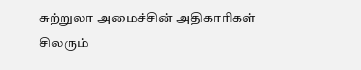சுற்றுலா அமைச்சின் அதிகாரிகள் சிலரும்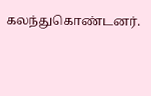கலந்துகொண்டனர்.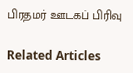பிரதமர் ஊடகப் பிரிவு

Related Articles